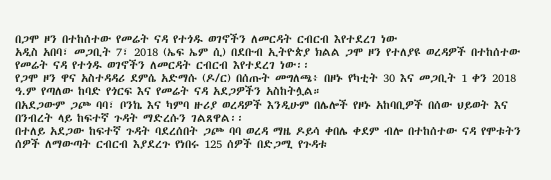በጋሞ ዞን በተከሰተው የመሬት ናዳ የተጎዱ ወገኖችን ለመርዳት ርብርብ እየተደረገ ነው
አዲስ አበባ፣ መጋቢት 7፣ 2018 (ኤፍ ኤም ሲ) በደቡብ ኢትዮጵያ ክልል ጋሞ ዞን የተለያዩ ወረዳዎች በተከሰተው የመሬት ናዳ የተጎዱ ወገኖችን ለመርዳት ርብርብ እየተደረገ ነው፡፡
የጋሞ ዞን ዋና አስተዳዳሪ ደምሴ አድማሱ (ዶ/ር) በሰጡት መግለጫ፥ በዞኑ የካቲት 30 እና መጋቢት 1 ቀን 2018 ዓ.ም የጣለው ከባድ የጎርፍ እና የመሬት ናዳ አደጋዎችን አስከትሏል።
በአደጋውም ጋጮ ባባ፣ ቦንኬ እና ካምባ ዙሪያ ወረዳዎች እንዲሁም በሌሎች የዞኑ አከባቢዎች በሰው ህይወት እና በንብረት ላይ ከፍተኛ ጉዳት ማድረሱን ገልጸዋል፡፡
በተለይ አደጋው ከፍተኛ ጉዳት ባደረሰበት ጋጮ ባባ ወረዳ ማዜ ዶይሳ ቀበሌ ቀደም ብሎ በተከሰተው ናዳ የሞቱትን ሰዎች ለማውጣት ርብርብ እያደረጉ የነበሩ 125 ሰዎች በድጋሚ የጉዳቱ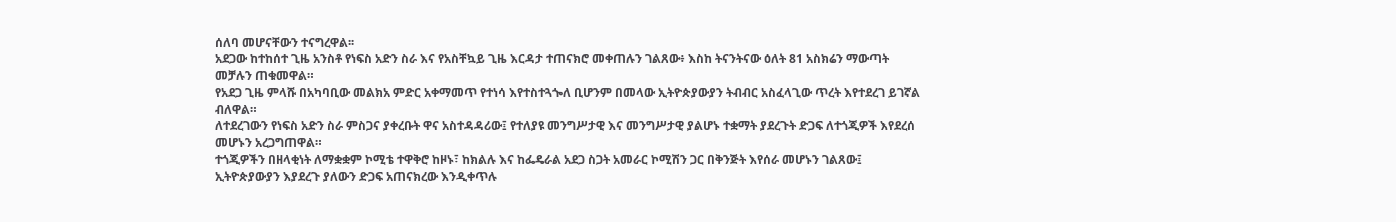ሰለባ መሆናቸውን ተናግረዋል፡፡
አደጋው ከተከሰተ ጊዜ አንስቶ የነፍስ አድን ስራ እና የአስቸኳይ ጊዜ እርዳታ ተጠናክሮ መቀጠሉን ገልጸው፥ እስከ ትናንትናው ዕለት 81 አስክሬን ማውጣት መቻሉን ጠቁመዋል።
የአደጋ ጊዜ ምላሹ በአካባቢው መልክአ ምድር አቀማመጥ የተነሳ እየተስተጓጐለ ቢሆንም በመላው ኢትዮጵያውያን ትብብር አስፈላጊው ጥረት እየተደረገ ይገኛል ብለዋል።
ለተደረገውን የነፍስ አድን ስራ ምስጋና ያቀረቡት ዋና አስተዳዳሪው፤ የተለያዩ መንግሥታዊ እና መንግሥታዊ ያልሆኑ ተቋማት ያደረጉት ድጋፍ ለተጎጂዎች እየደረሰ መሆኑን አረጋግጠዋል።
ተጎጂዎችን በዘላቂነት ለማቋቋም ኮሚቴ ተዋቅሮ ከዞኑ፣ ከክልሉ እና ከፌዴራል አደጋ ስጋት አመራር ኮሚሽን ጋር በቅንጅት እየሰራ መሆኑን ገልጸው፤ ኢትዮጵያውያን እያደረጉ ያለውን ድጋፍ አጠናክረው እንዲቀጥሉ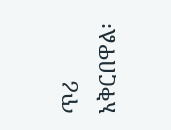ጥሪ አቅርበዋል፡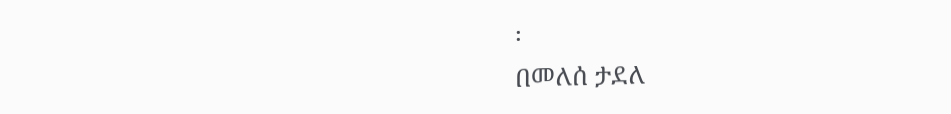፡
በመለሰ ታደለ